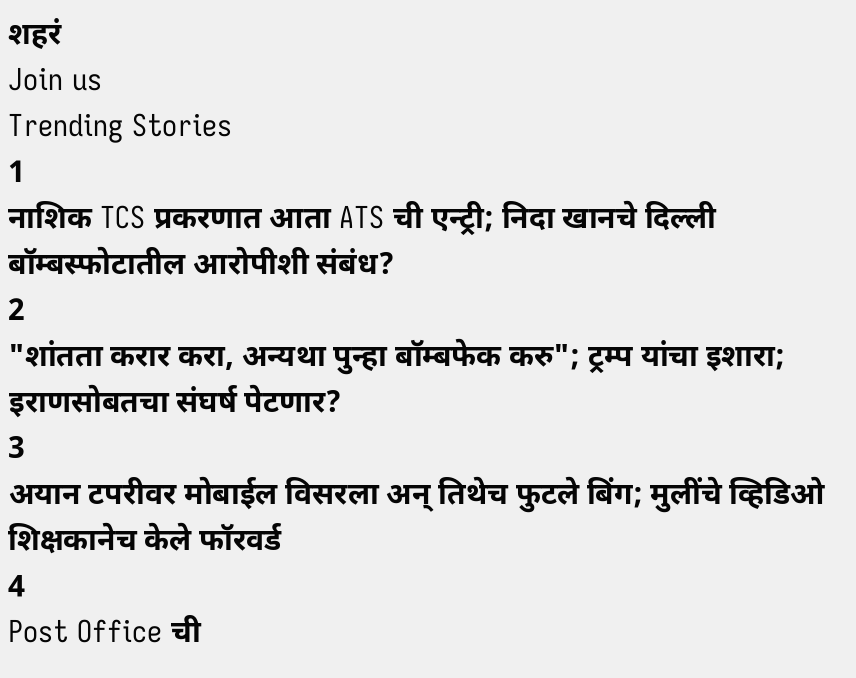शहरं
Join us
Trending Stories
1
नाशिक TCS प्रकरणात आता ATS ची एन्ट्री; निदा खानचे दिल्ली बॉम्बस्फोटातील आरोपीशी संबंध?
2
"शांतता करार करा, अन्यथा पुन्हा बॉम्बफेक करु"; ट्रम्प यांचा इशारा; इराणसोबतचा संघर्ष पेटणार?
3
अयान टपरीवर मोबाईल विसरला अन् तिथेच फुटले बिंग; मुलींचे व्हिडिओ शिक्षकानेच केले फॉरवर्ड
4
Post Office ची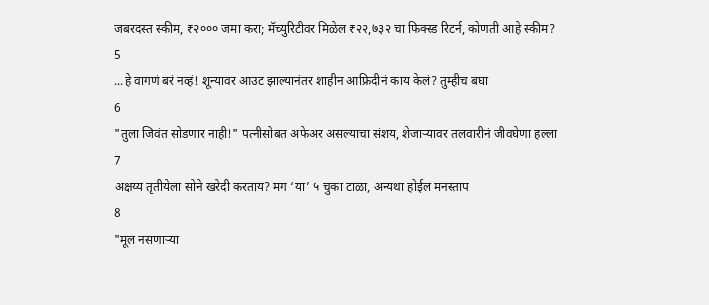जबरदस्त स्कीम, ₹२००० जमा करा; मॅच्युरिटीवर मिळेल ₹२२,७३२ चा फिक्स्ड रिटर्न, कोणती आहे स्कीम?
5
...हे वागणं बरं नव्हं! शून्यावर आउट झाल्यानंतर शाहीन आफ्रिदीनं काय केलं? तुम्हीच बघा
6
"तुला जिवंत सोडणार नाही!" पत्नीसोबत अफेअर असल्याचा संशय, शेजाऱ्यावर तलवारीनं जीवघेणा हल्ला
7
अक्षय्य तृतीयेला सोने खरेदी करताय? मग ‘या’ ५ चुका टाळा, अन्यथा होईल मनस्ताप
8
"मूल नसणाऱ्या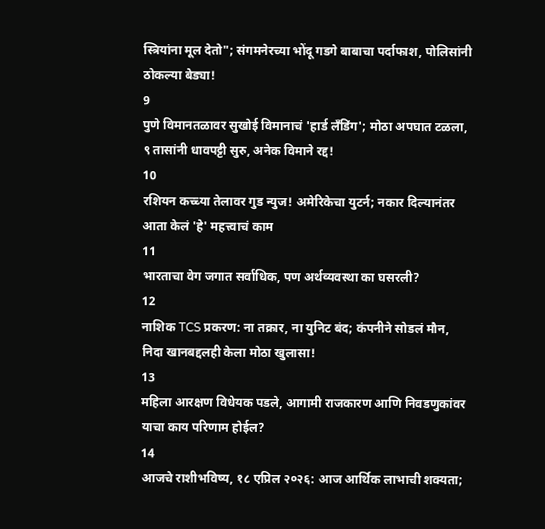स्त्रियांना मूल देतो"; संगमनेरच्या भोंदू गडगे बाबाचा पर्दाफाश, पोलिसांनी ठोकल्या बेड्या!
9
पुणे विमानतळावर सुखोई विमानाचं 'हार्ड लँडिंग'; मोठा अपघात टळला, ९ तासांनी धावपट्टी सुरु, अनेक विमाने रद्द!
10
रशियन कच्च्या तेलावर गुड न्युज! अमेरिकेचा युटर्न; नकार दिल्यानंतर आता केलं 'हे' महत्त्वाचं काम
11
भारताचा वेग जगात सर्वाधिक, पण अर्थव्यवस्था का घसरली?
12
नाशिक TCS प्रकरण: ना तक्रार, ना युनिट बंद; कंपनीने सोडलं मौन, निदा खानबद्दलही केला मोठा खुलासा!
13
महिला आरक्षण विधेयक पडले, आगामी राजकारण आणि निवडणुकांवर याचा काय परिणाम होईल?
14
आजचे राशीभविष्य, १८ एप्रिल २०२६: आज आर्थिक लाभाची शक्यता;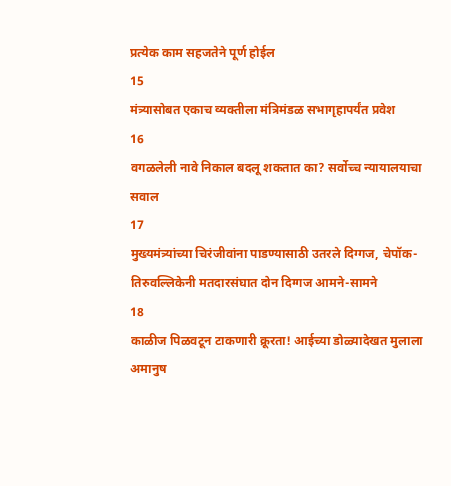प्रत्येक काम सहजतेने पूर्ण होईल
15
मंत्र्यासोबत एकाच व्यक्तीला मंत्रिमंडळ सभागृहापर्यंत प्रवेश
16
वगळलेली नावे निकाल बदलू शकतात का? सर्वोच्च न्यायालयाचा सवाल
17
मुख्यमंत्र्यांच्या चिरंजीवांना पाडण्यासाठी उतरले दिग्गज, चेपॉक-तिरुवल्लिकेनी मतदारसंघात दोन दिग्गज आमने-सामने
18
काळीज पिळवटून टाकणारी क्रूरता! आईच्या डोळ्यादेखत मुलाला अमानुष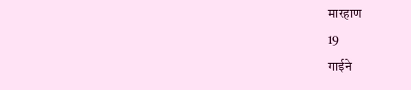मारहाण
19
गाईने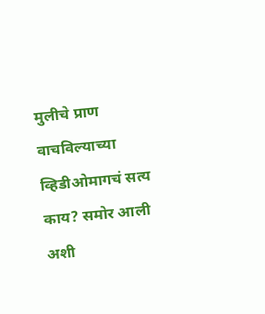मुलीचे प्राण वाचविल्याच्या व्हिडीओमागचं सत्य काय? समोर आली अशी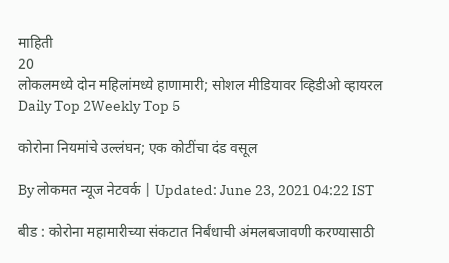माहिती
20
लोकलमध्ये दोन महिलांमध्ये हाणामारी; सोशल मीडियावर व्हिडीओ व्हायरल
Daily Top 2Weekly Top 5

कोरोना नियमांचे उल्लंघन; एक कोटींचा दंड वसूल

By लोकमत न्यूज नेटवर्क | Updated: June 23, 2021 04:22 IST

बीड : कोरोना महामारीच्या संकटात निर्बंधाची अंमलबजावणी करण्यासाठी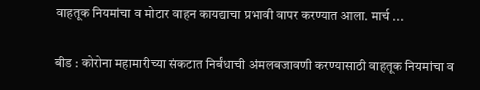वाहतूक नियमांचा व मोटार वाहन कायद्याचा प्रभावी वापर करण्यात आला. मार्च ...

बीड : कोरोना महामारीच्या संकटात निर्बंधाची अंमलबजावणी करण्यासाठी वाहतूक नियमांचा व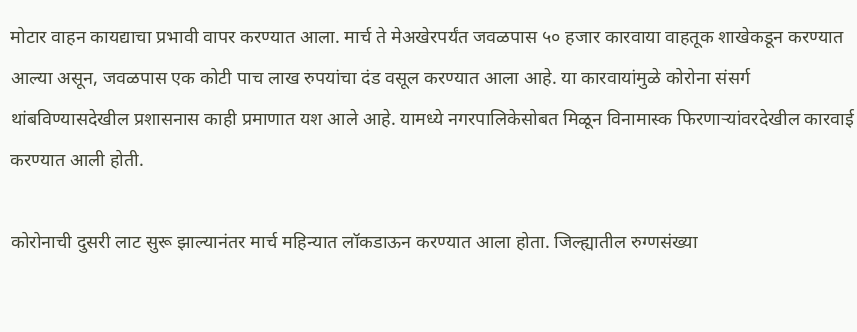मोटार वाहन कायद्याचा प्रभावी वापर करण्यात आला. मार्च ते मेअखेरपर्यंत जवळपास ५० हजार कारवाया वाहतूक शाखेकडून करण्यात आल्या असून, जवळपास एक कोटी पाच लाख रुपयांचा दंड वसूल करण्यात आला आहे. या कारवायांमुळे कोरोना संसर्ग थांबविण्यासदेखील प्रशासनास काही प्रमाणात यश आले आहे. यामध्ये नगरपालिकेसोबत मिळून विनामास्क फिरणाऱ्यांवरदेखील कारवाई करण्यात आली होती.

कोरोनाची दुसरी लाट सुरू झाल्यानंतर मार्च महिन्यात लॉकडाऊन करण्यात आला होता. जिल्ह्यातील रुग्णसंख्या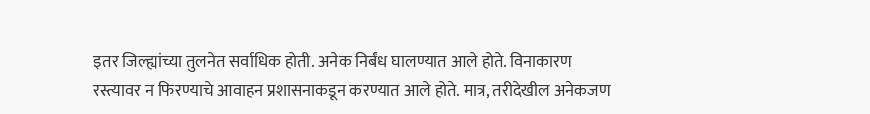इतर जिल्ह्यांच्या तुलनेत सर्वाधिक होती. अनेक निर्बंध घालण्यात आले होते. विनाकारण रस्त्यावर न फिरण्याचे ‌आवाहन प्रशासनाकडून करण्यात आले होते. मात्र, तरीदेखील अनेकजण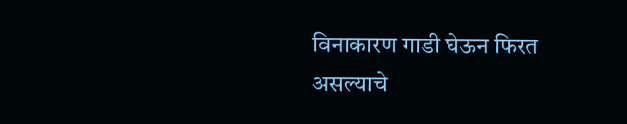विनाकारण गाडी घेऊन फिरत असल्याचे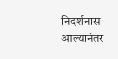निदर्शनास आल्यानंतर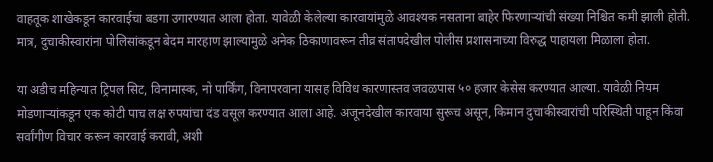वाहतूक शाखेकडून कारवाईचा बडगा उगारण्यात आला होता. यावेळी केलेल्या कारवायांमुळे आवश्यक नसताना बाहेर फिरणाऱ्यांची संख्या निश्चित कमी झाली होती. मात्र, दुचाकीस्वारांना पोलिसांकडून बेदम मारहाण झाल्यामुळे अनेक ठिकाणावरून तीव्र संतापदेखील पोलीस प्रशासनाच्या विरुद्ध पाहायला मिळाला होता.

या अडीच महिन्यात ट्रिपल सिट, विनामास्क, नो पार्किंग, विनापरवाना यासह विविध कारणास्तव जवळपास ५० हजार केसेस करण्यात आल्या. यावेळी नियम मोडणाऱ्यांकडून एक कोटी पाच लक्ष रुपयांचा दंड वसूल करण्यात आला आहे. अजूनदेखील कारवाया सुरूच असून, किमान दुचाकीस्वारांची परिस्थिती पाहून किंवा सर्वांगीण विचार करून कारवाई करावी, अशी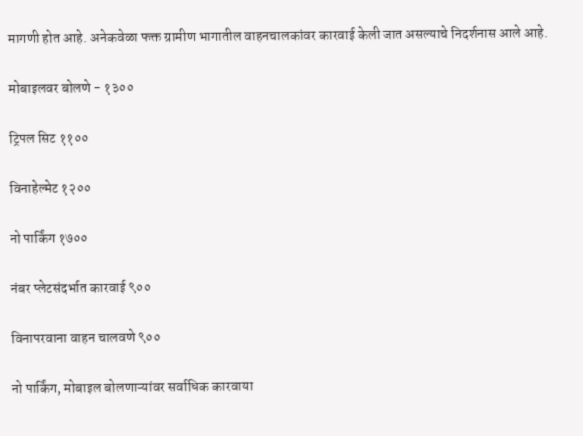मागणी होत आहे. अनेकवेळा फक्त ग्रामीण भागातील वाहनचालकांवर कारवाई केली जात असल्याचे निदर्शनास आले आहे.

मोबाइलवर बोलणे - १३००

ट्रिपल सिट ११००

विनाहेल्मेट १२००

नो पार्किंग १७००

नंबर प्लेटसंदर्भात कारवाई ९००

विनापरवाना वाहन चालवणे ९००

नो पार्किंग, मोबाइल बोलणाऱ्यांवर सर्वाधिक कारवाया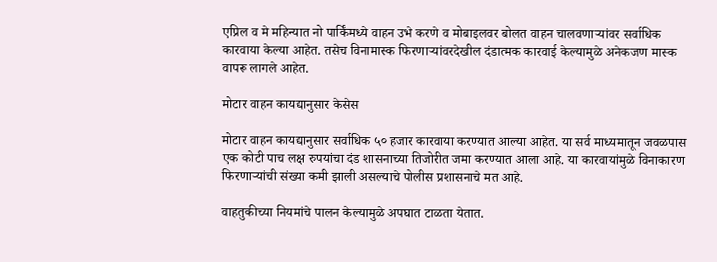एप्रिल व मे महिन्यात नो पार्किंमध्ये वाहन उभे करणे व मोबाइलवर बोलत वाहन चालवणाऱ्यांवर सर्वाधिक कारवाया केल्या आहेत. तसेच विनामास्क फिरणाऱ्यांवरदेखील दंडात्मक कारवाई केल्यामुळे अनेकजण मास्क वापरू लागले आहेत.

मोटार वाहन कायद्यानुसार केसेस

मोटार वाहन कायद्यानुसार सर्वाधिक ५० हजार कारवाया करण्यात आल्या आहेत. या सर्व माध्यमातून जवळपास एक कोटी पाच लक्ष रुपयांचा दंड शासनाच्या तिजोरीत जमा करण्यात आला आहे. या कारवायांमुळे विनाकारण फिरणाऱ्यांची संख्या कमी झाली असल्याचे पोलीस प्रशासनाचे मत आहे.

वाहतुकीच्या नियमांचे पालन केल्यामुळे अपघात टाळता येतात.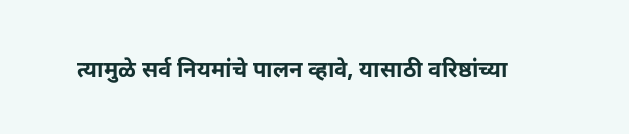त्यामुळे सर्व नियमांचे पालन व्हावे, यासाठी वरिष्ठांच्या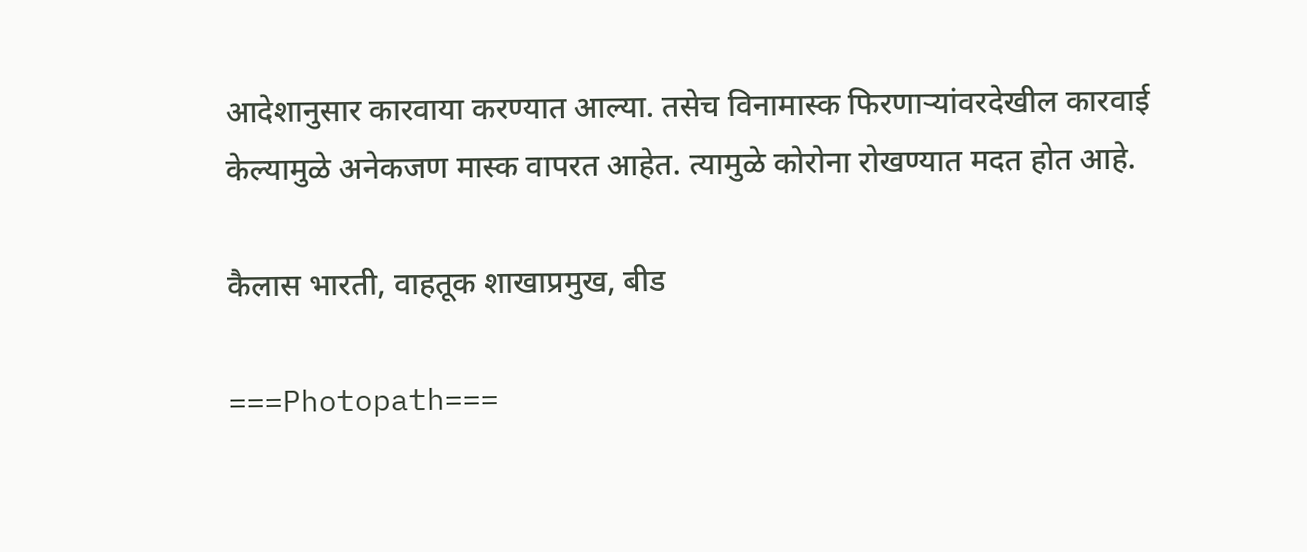आदेशानुसार कारवाया करण्यात आल्या. तसेच विनामास्क फिरणाऱ्यांवरदेखील कारवाई केल्यामुळे अनेकजण मास्क वापरत आहेत. त्यामुळे कोरोना रोखण्यात मदत होत आहे.

कैलास भारती, वाहतूक शाखाप्रमुख, बीड

===Photopath===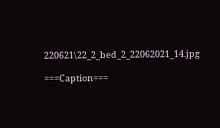220621\22_2_bed_2_22062021_14.jpg

===Caption===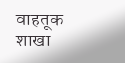वाहतूक शाखा